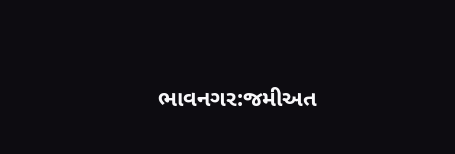ભાવનગર:જમીઅત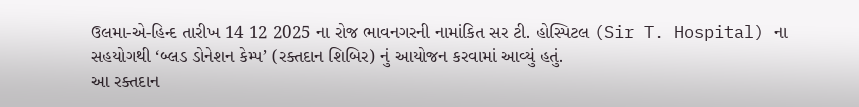ઉલમા-એ-હિન્દ તારીખ 14 12 2025 ના રોજ ભાવનગરની નામાંકિત સર ટી. હોસ્પિટલ (Sir T. Hospital) ના સહયોગથી ‘બ્લડ ડોનેશન કેમ્પ’ (રક્તદાન શિબિર) નું આયોજન કરવામાં આવ્યું હતું.
આ રક્તદાન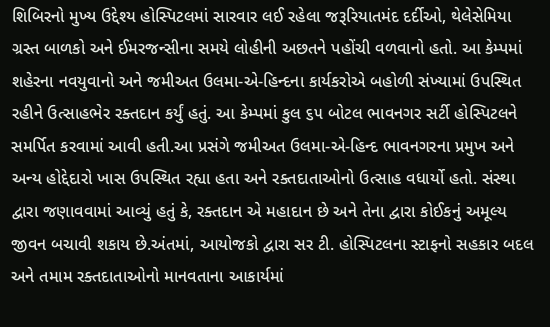શિબિરનો મુખ્ય ઉદ્દેશ્ય હોસ્પિટલમાં સારવાર લઈ રહેલા જરૂરિયાતમંદ દર્દીઓ, થેલેસેમિયા ગ્રસ્ત બાળકો અને ઈમરજન્સીના સમયે લોહીની અછતને પહોંચી વળવાનો હતો. આ કેમ્પમાં શહેરના નવયુવાનો અને જમીઅત ઉલમા-એ-હિન્દના કાર્યકરોએ બહોળી સંખ્યામાં ઉપસ્થિત રહીને ઉત્સાહભેર રક્તદાન કર્યું હતું. આ કેમ્પમાં કુલ ૬૫ બોટલ ભાવનગર સર્ટી હોસ્પિટલને સમર્પિત કરવામાં આવી હતી.આ પ્રસંગે જમીઅત ઉલમા-એ-હિન્દ ભાવનગરના પ્રમુખ અને અન્ય હોદ્દેદારો ખાસ ઉપસ્થિત રહ્યા હતા અને રક્તદાતાઓનો ઉત્સાહ વધાર્યો હતો. સંસ્થા દ્વારા જણાવવામાં આવ્યું હતું કે, રક્તદાન એ મહાદાન છે અને તેના દ્વારા કોઈકનું અમૂલ્ય જીવન બચાવી શકાય છે.અંતમાં, આયોજકો દ્વારા સર ટી. હોસ્પિટલના સ્ટાફનો સહકાર બદલ અને તમામ રક્તદાતાઓનો માનવતાના આકાર્યમાં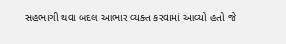સહભાગી થવા બદલ આભાર વ્યક્ત કરવામાં આવ્યો હતો જે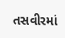તસવીરમાં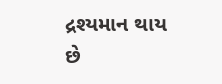દ્રશ્યમાન થાય છે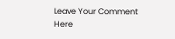Leave Your Comment Here